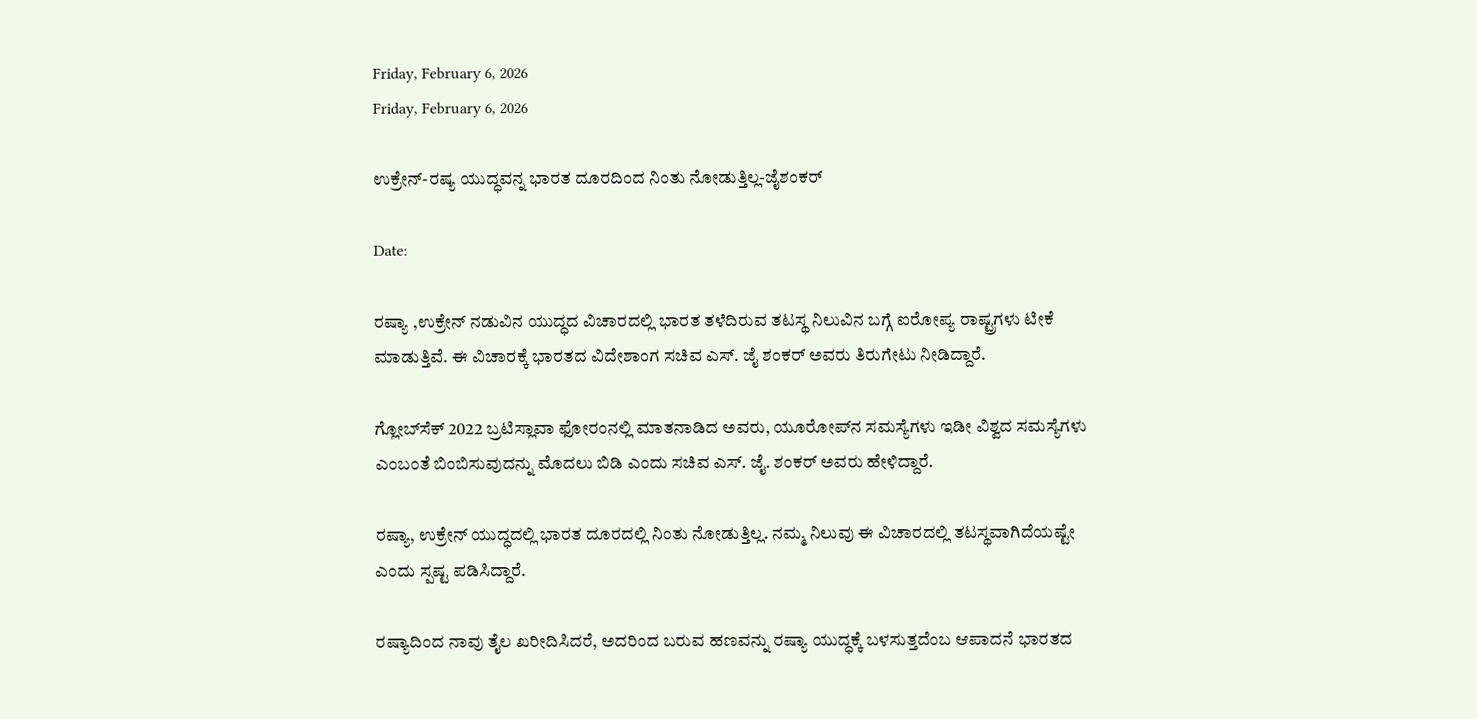Friday, February 6, 2026
Friday, February 6, 2026

ಉಕ್ರೇನ್-ರಷ್ಯ ಯುದ್ಧವನ್ನ ಭಾರತ ದೂರದಿಂದ ನಿಂತು ನೋಡುತ್ತಿಲ್ಲ-ಜೈಶಂಕರ್

Date:

ರಷ್ಯಾ ,ಉಕ್ರೇನ್‌ ನಡುವಿನ ಯುದ್ಧದ ವಿಚಾರದಲ್ಲಿ ಭಾರತ ತಳೆದಿರುವ ತಟಸ್ಥ ನಿಲುವಿನ ಬಗ್ಗೆ ಐರೋಪ್ಯ ರಾಷ್ಟ್ರಗಳು ಟೀಕೆ ಮಾಡುತ್ತಿವೆ. ಈ ವಿಚಾರಕ್ಕೆ ಭಾರತದ ವಿದೇಶಾಂಗ ಸಚಿವ ಎಸ್‌. ಜೈ ಶಂಕರ್‌ ಅವರು ತಿರುಗೇಟು ನೀಡಿದ್ದಾರೆ.

ಗ್ಲೋಬ್‌ಸೆಕ್‌ 2022 ಬ್ರಟಿಸ್ಲಾವಾ ಫೋರಂನಲ್ಲಿ ಮಾತನಾಡಿದ ಅವರು, ಯೂರೋಪ್‌ನ ಸಮಸ್ಯೆಗಳು ಇಡೀ ವಿಶ್ವದ ಸಮಸ್ಯೆಗಳು ಎಂಬಂತೆ ಬಿಂಬಿಸುವುದನ್ನು ಮೊದಲು ಬಿಡಿ ಎಂದು ಸಚಿವ ಎಸ್. ಜೈ. ಶಂಕರ್ ಅವರು ಹೇಳಿದ್ದಾರೆ.

ರಷ್ಯಾ, ಉಕ್ರೇನ್‌ ಯುದ್ಧದಲ್ಲಿ ಭಾರತ ದೂರದಲ್ಲಿ ನಿಂತು ನೋಡುತ್ತಿಲ್ಲ. ನಮ್ಮ ನಿಲುವು ಈ ವಿಚಾರದಲ್ಲಿ ತಟಸ್ಥವಾಗಿದೆಯಷ್ಟೇ ಎಂದು ಸ್ಪಷ್ಟ ಪಡಿಸಿದ್ದಾರೆ.

ರಷ್ಯಾದಿಂದ ನಾವು ತೈಲ ಖರೀದಿಸಿದರೆ, ಅದರಿಂದ ಬರುವ ಹಣವನ್ನು ರಷ್ಯಾ ಯುದ್ಧಕ್ಕೆ ಬಳಸುತ್ತದೆಂಬ ಆಪಾದನೆ ಭಾರತದ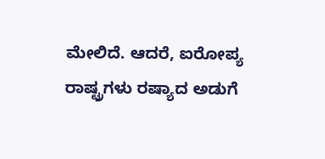ಮೇಲಿದೆ. ಆದರೆ, ಐರೋಪ್ಯ ರಾಷ್ಟ್ರಗಳು ರಷ್ಯಾದ ಅಡುಗೆ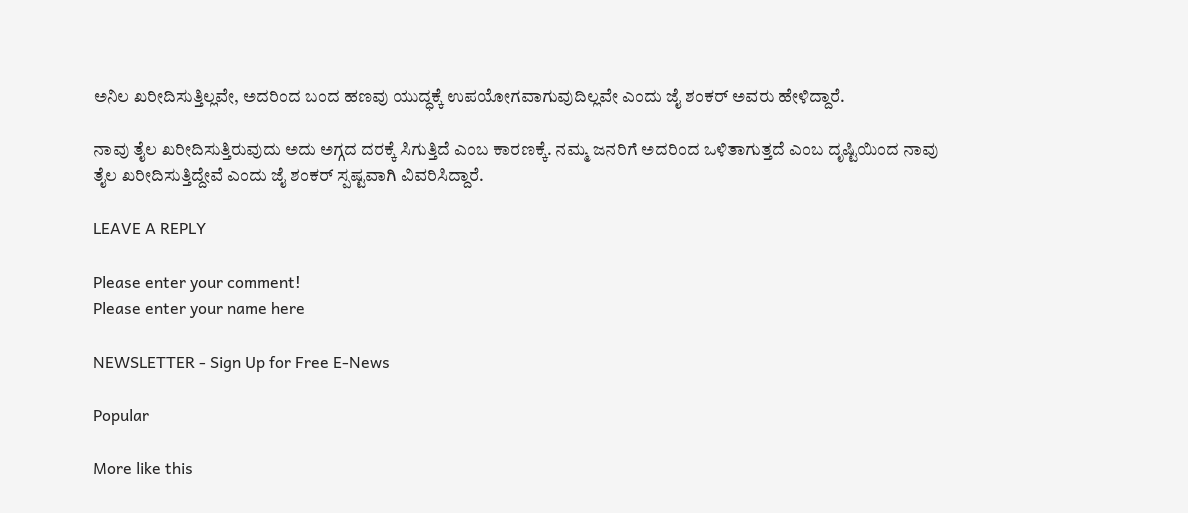ಅನಿಲ ಖರೀದಿಸುತ್ತಿಲ್ಲವೇ, ಅದರಿಂದ ಬಂದ ಹಣವು ಯುದ್ಧಕ್ಕೆ ಉಪಯೋಗವಾಗುವುದಿಲ್ಲವೇ ಎಂದು ಜೈ ಶಂಕರ್ ಅವರು ಹೇಳಿದ್ದಾರೆ.

ನಾವು ತೈಲ ಖರೀದಿಸುತ್ತಿರುವುದು ಅದು ಅಗ್ಗದ ದರಕ್ಕೆ ಸಿಗುತ್ತಿದೆ ಎಂಬ ಕಾರಣಕ್ಕೆ. ನಮ್ಮ ಜನರಿಗೆ ಅದರಿಂದ ಒಳಿತಾಗುತ್ತದೆ ಎಂಬ ದೃಷ್ಟಿಯಿಂದ ನಾವು ತೈಲ ಖರೀದಿಸುತ್ತಿದ್ದೇವೆ ಎಂದು ಜೈ ಶಂಕರ್ ಸ್ಪಷ್ಟವಾಗಿ ವಿವರಿಸಿದ್ದಾರೆ.

LEAVE A REPLY

Please enter your comment!
Please enter your name here

NEWSLETTER - Sign Up for Free E-News

Popular

More like this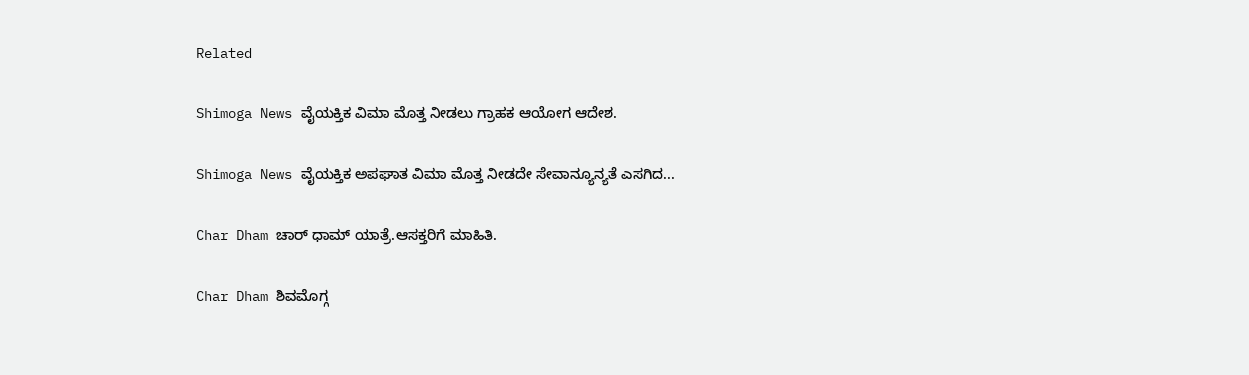Related

Shimoga News ವೈಯಕ್ತಿಕ ವಿಮಾ ಮೊತ್ತ ನೀಡಲು ಗ್ರಾಹಕ ಆಯೋಗ ಆದೇಶ.

Shimoga News ವೈಯಕ್ತಿಕ ಅಪಘಾತ ವಿಮಾ ಮೊತ್ತ ನೀಡದೇ ಸೇವಾನ್ಯೂನ್ಯತೆ ಎಸಗಿದ...

Char Dham ಚಾರ್ ಧಾಮ್ ಯಾತ್ರೆ.ಆಸಕ್ತರಿಗೆ ಮಾಹಿತಿ.

Char Dham ಶಿವಮೊಗ್ಗ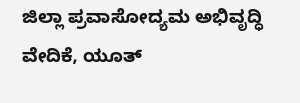ಜಿಲ್ಲಾ ಪ್ರವಾಸೋದ್ಯಮ ಅಭಿವೃದ್ಧಿ ವೇದಿಕೆ, ಯೂತ್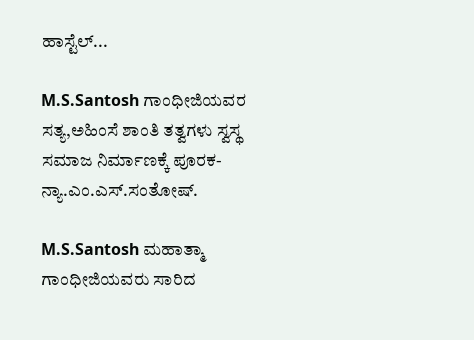ಹಾಸ್ಟೆಲ್...

M.S.Santosh ಗಾಂಧೀಜಿಯವರ ಸತ್ಯ,ಅಹಿಂಸೆ ಶಾಂತಿ ತತ್ವಗಳು ಸ್ವಸ್ಥ ಸಮಾಜ ನಿರ್ಮಾಣಕ್ಕೆ ಪೂರಕ- ನ್ಯಾ.ಎಂ‌.ಎಸ್.ಸಂತೋಷ್.

M.S.Santosh ಮಹಾತ್ಮಾ ಗಾಂಧೀಜಿಯವರು ಸಾರಿದ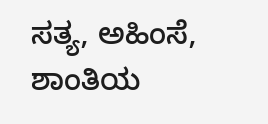ಸತ್ಯ, ಅಹಿಂಸೆ, ಶಾಂತಿಯ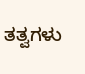ತತ್ವಗಳು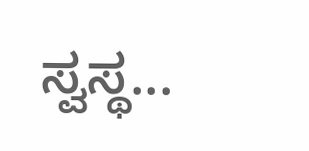ಸ್ವಸ್ಥ...